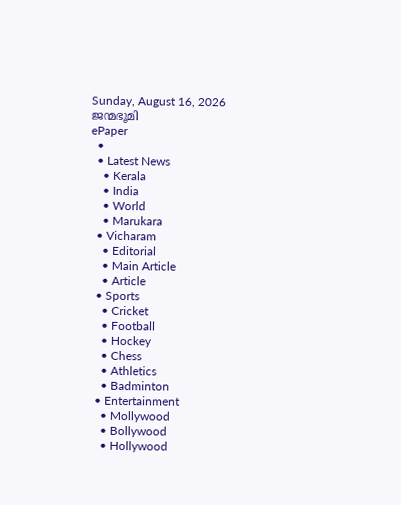Sunday, August 16, 2026
ജന്മഭൂമി
ePaper
  •
  • Latest News
    • Kerala
    • India
    • World
    • Marukara
  • Vicharam
    • Editorial
    • Main Article
    • Article
  • Sports
    • Cricket
    • Football
    • Hockey
    • Chess
    • Athletics
    • Badminton
  • Entertainment
    • Mollywood
    • Bollywood
    • Hollywood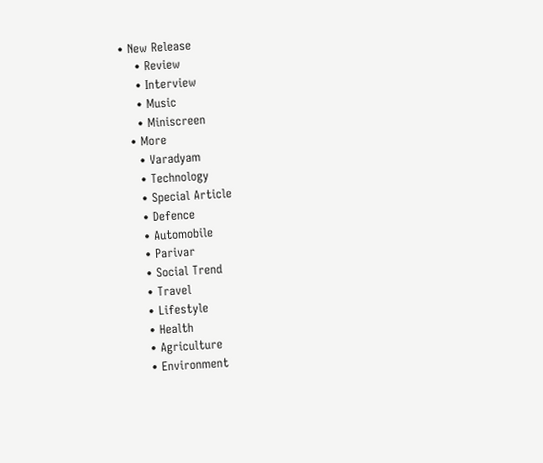• New Release
    • Review
    • Interview
    • Music
    • Miniscreen
  • More
    • Varadyam
    • Technology
    • Special Article
    • Defence
    • Automobile
    • Parivar
    • Social Trend
    • Travel
    • Lifestyle
    • Health
    • Agriculture
    • Environment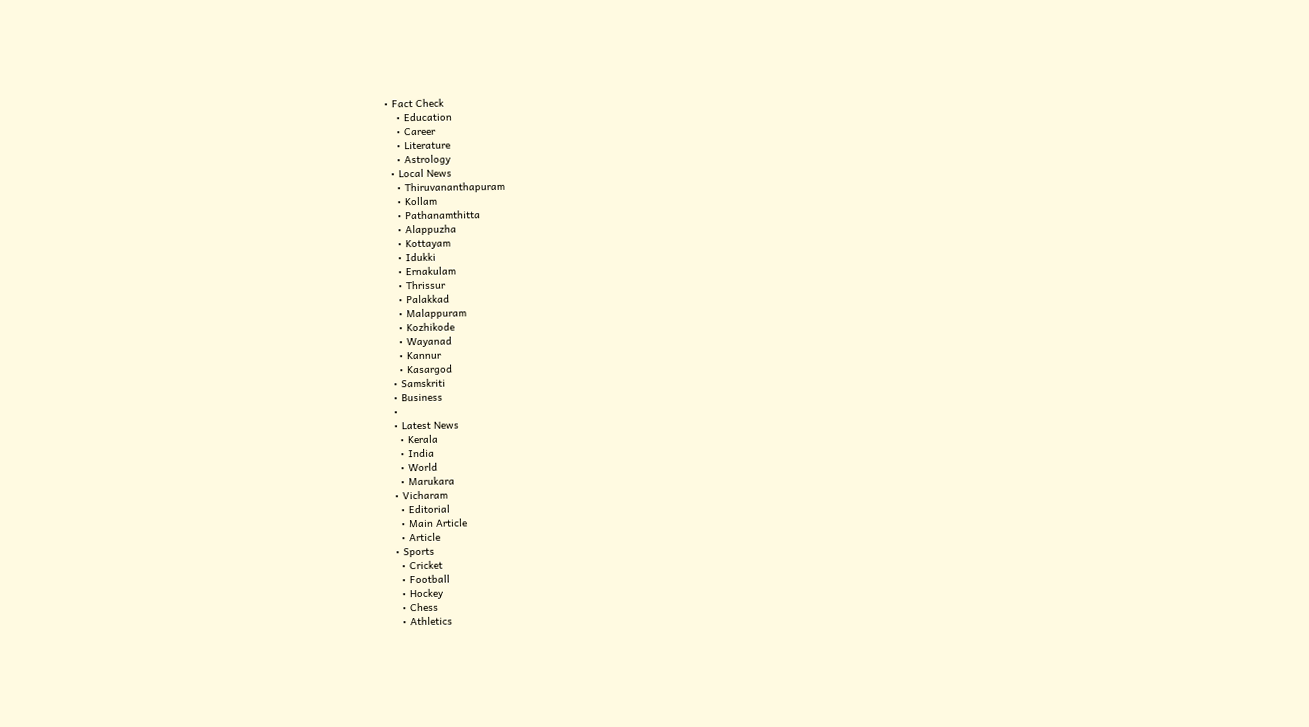• Fact Check
    • Education
    • Career
    • Literature
    • Astrology
  • Local News
    • Thiruvananthapuram
    • Kollam
    • Pathanamthitta
    • Alappuzha
    • Kottayam
    • Idukki
    • Ernakulam
    • Thrissur
    • Palakkad
    • Malappuram
    • Kozhikode
    • Wayanad
    • Kannur
    • Kasargod
  • Samskriti
  • Business
  •
  • Latest News
    • Kerala
    • India
    • World
    • Marukara
  • Vicharam
    • Editorial
    • Main Article
    • Article
  • Sports
    • Cricket
    • Football
    • Hockey
    • Chess
    • Athletics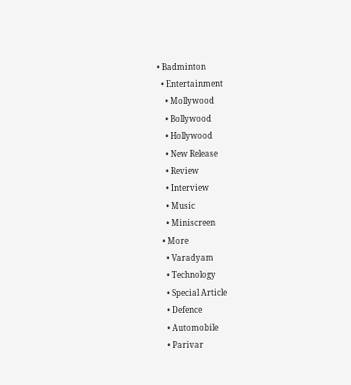• Badminton
  • Entertainment
    • Mollywood
    • Bollywood
    • Hollywood
    • New Release
    • Review
    • Interview
    • Music
    • Miniscreen
  • More
    • Varadyam
    • Technology
    • Special Article
    • Defence
    • Automobile
    • Parivar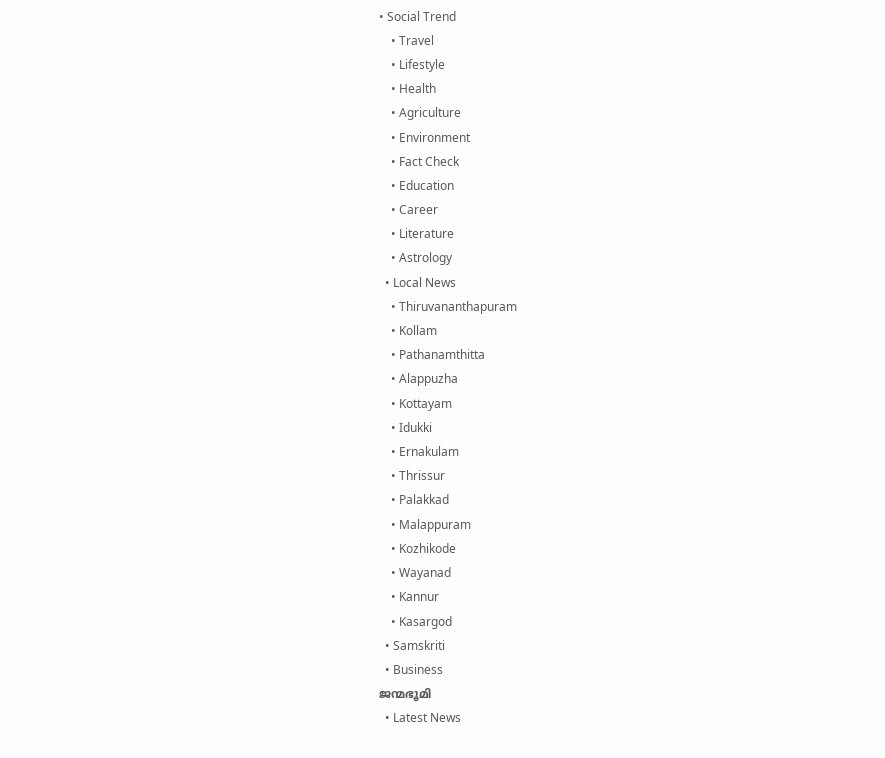• Social Trend
    • Travel
    • Lifestyle
    • Health
    • Agriculture
    • Environment
    • Fact Check
    • Education
    • Career
    • Literature
    • Astrology
  • Local News
    • Thiruvananthapuram
    • Kollam
    • Pathanamthitta
    • Alappuzha
    • Kottayam
    • Idukki
    • Ernakulam
    • Thrissur
    • Palakkad
    • Malappuram
    • Kozhikode
    • Wayanad
    • Kannur
    • Kasargod
  • Samskriti
  • Business
ജന്മഭൂമി
  • Latest News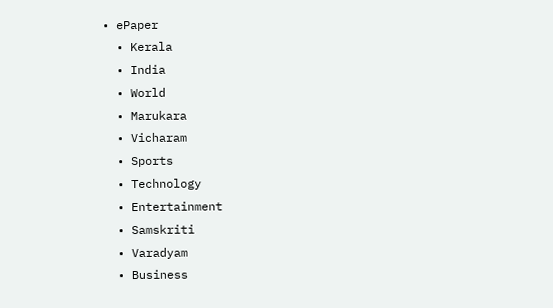• ePaper
  • Kerala
  • India
  • World
  • Marukara
  • Vicharam
  • Sports
  • Technology
  • Entertainment
  • Samskriti
  • Varadyam
  • Business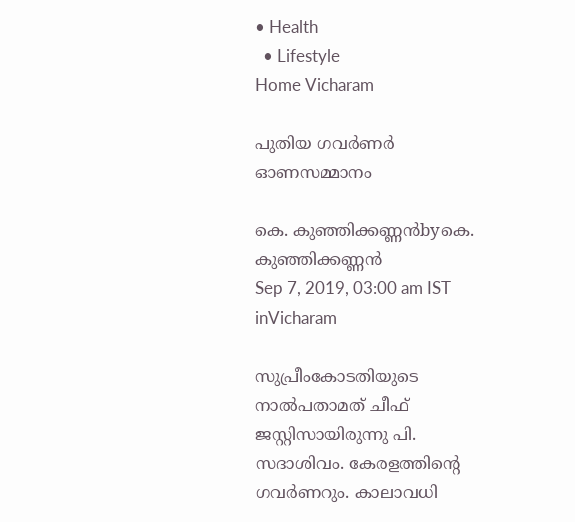• Health
  • Lifestyle
Home Vicharam

പുതിയ ഗവര്‍ണര്‍ ഓണസമ്മാനം

കെ. കുഞ്ഞിക്കണ്ണന്‍byകെ. കുഞ്ഞിക്കണ്ണന്‍
Sep 7, 2019, 03:00 am IST
inVicharam

സുപ്രീംകോടതിയുടെ നാല്‍പതാമത് ചീഫ് ജസ്റ്റിസായിരുന്നു പി. സദാശിവം. കേരളത്തിന്റെ ഗവര്‍ണറും. കാലാവധി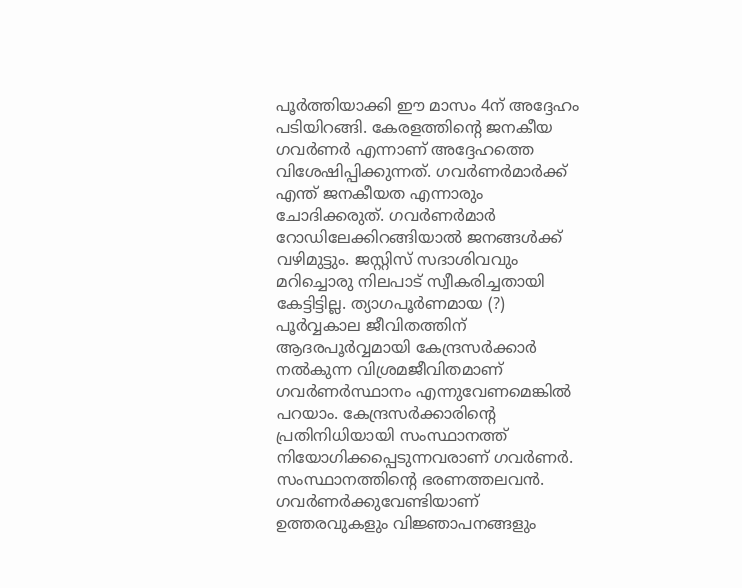പൂര്‍ത്തിയാക്കി ഈ മാസം 4ന് അദ്ദേഹം പടിയിറങ്ങി. കേരളത്തിന്റെ ജനകീയ ഗവര്‍ണര്‍ എന്നാണ് അദ്ദേഹത്തെ വിശേഷിപ്പിക്കുന്നത്. ഗവര്‍ണര്‍മാര്‍ക്ക് എന്ത് ജനകീയത എന്നാരും ചോദിക്കരുത്. ഗവര്‍ണര്‍മാര്‍ റോഡിലേക്കിറങ്ങിയാല്‍ ജനങ്ങള്‍ക്ക് വഴിമുട്ടും. ജസ്റ്റിസ് സദാശിവവും മറിച്ചൊരു നിലപാട് സ്വീകരിച്ചതായി കേട്ടിട്ടില്ല. ത്യാഗപൂര്‍ണമായ (?) പൂര്‍വ്വകാല ജീവിതത്തിന് ആദരപൂര്‍വ്വമായി കേന്ദ്രസര്‍ക്കാര്‍ നല്‍കുന്ന വിശ്രമജീവിതമാണ് ഗവര്‍ണര്‍സ്ഥാനം എന്നുവേണമെങ്കില്‍ പറയാം. കേന്ദ്രസര്‍ക്കാരിന്റെ പ്രതിനിധിയായി സംസ്ഥാനത്ത് നിയോഗിക്കപ്പെടുന്നവരാണ് ഗവര്‍ണര്‍. സംസ്ഥാനത്തിന്റെ ഭരണത്തലവന്‍. ഗവര്‍ണര്‍ക്കുവേണ്ടിയാണ് ഉത്തരവുകളും വിജ്ഞാപനങ്ങളും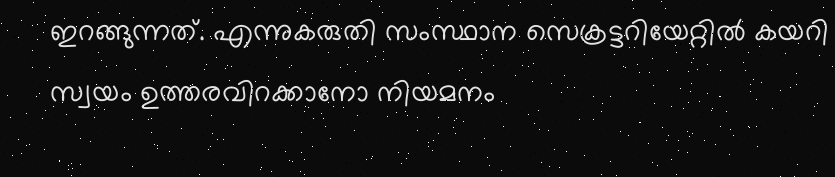ഇറങ്ങുന്നത്. എന്നുകരുതി സംസ്ഥാന സെക്രട്ടറിയേറ്റില്‍ കയറി സ്വയം ഉത്തരവിറക്കാനോ നിയമനം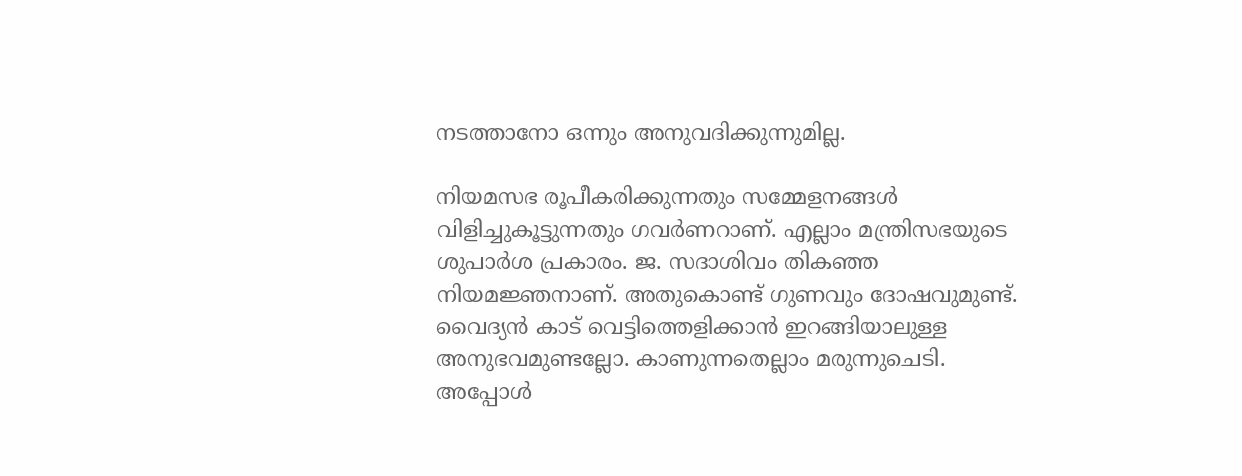നടത്താനോ ഒന്നും അനുവദിക്കുന്നുമില്ല.

നിയമസഭ രൂപീകരിക്കുന്നതും സമ്മേളനങ്ങള്‍ വിളിച്ചുകൂട്ടുന്നതും ഗവര്‍ണറാണ്. എല്ലാം മന്ത്രിസഭയുടെ ശുപാര്‍ശ പ്രകാരം. ജ. സദാശിവം തികഞ്ഞ നിയമജ്ഞനാണ്. അതുകൊണ്ട് ഗുണവും ദോഷവുമുണ്ട്. വൈദ്യന്‍ കാട് വെട്ടിത്തെളിക്കാന്‍ ഇറങ്ങിയാലുള്ള അനുഭവമുണ്ടല്ലോ. കാണുന്നതെല്ലാം മരുന്നുചെടി. അപ്പോള്‍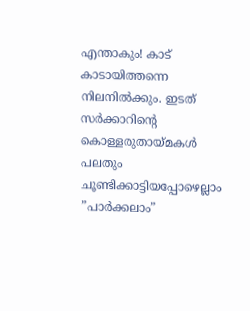എന്താകും! കാട് കാടായിത്തന്നെ നിലനില്‍ക്കും. ഇടത് സര്‍ക്കാറിന്റെ കൊള്ളരുതായ്‌മകള്‍ പലതും ചൂണ്ടിക്കാട്ടിയപ്പോഴെല്ലാം ”പാര്‍ക്കലാം”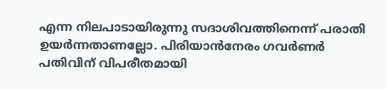എന്ന നിലപാടായിരുന്നു സദാശിവത്തിനെന്ന് പരാതി ഉയര്‍ന്നതാണല്ലോ. പിരിയാന്‍നേരം ഗവര്‍ണര്‍ പതിവിന് വിപരീതമായി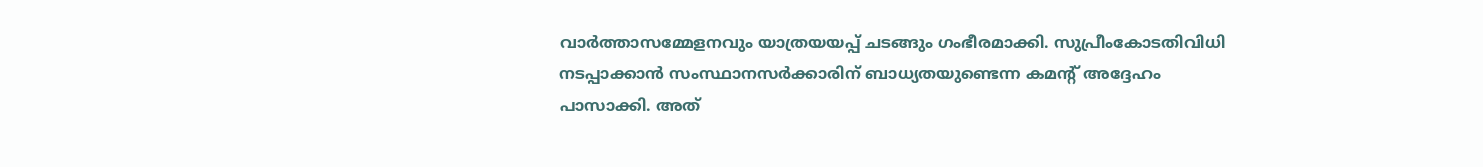വാര്‍ത്താസമ്മേളനവും യാത്രയയപ്പ് ചടങ്ങും ഗംഭീരമാക്കി. സുപ്രീംകോടതിവിധി നടപ്പാക്കാന്‍ സംസ്ഥാനസര്‍ക്കാരിന് ബാധ്യതയുണ്ടെന്ന കമന്റ് അദ്ദേഹം പാസാക്കി. അത്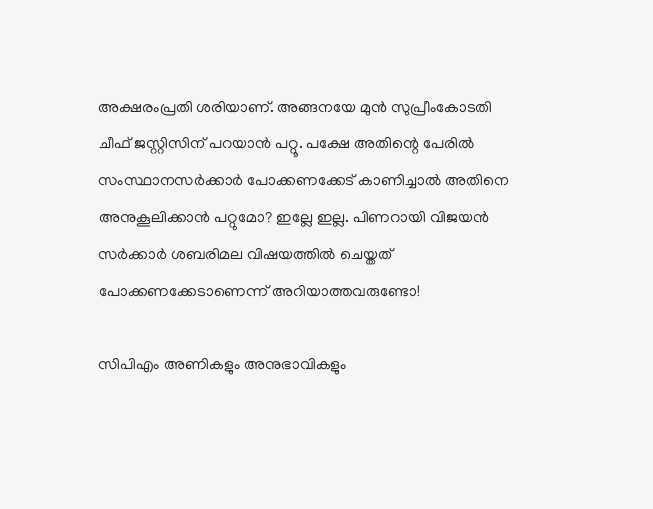അക്ഷരംപ്രതി ശരിയാണ്. അങ്ങനയേ മുന്‍ സുപ്രീംകോടതി ചീഫ് ജസ്റ്റിസിന് പറയാന്‍ പറ്റൂ. പക്ഷേ അതിന്റെ പേരില്‍ സംസ്ഥാനസര്‍ക്കാര്‍ പോക്കണക്കേട് കാണിച്ചാല്‍ അതിനെ അനുകൂലിക്കാന്‍ പറ്റുമോ? ഇല്ലേ ഇല്ല. പിണറായി വിജയന്‍ സര്‍ക്കാര്‍ ശബരിമല വിഷയത്തില്‍ ചെയ്തത് പോക്കണക്കേടാണെന്ന് അറിയാത്തവരുണ്ടോ!

സിപിഎം അണികളും അനുഭാവികളും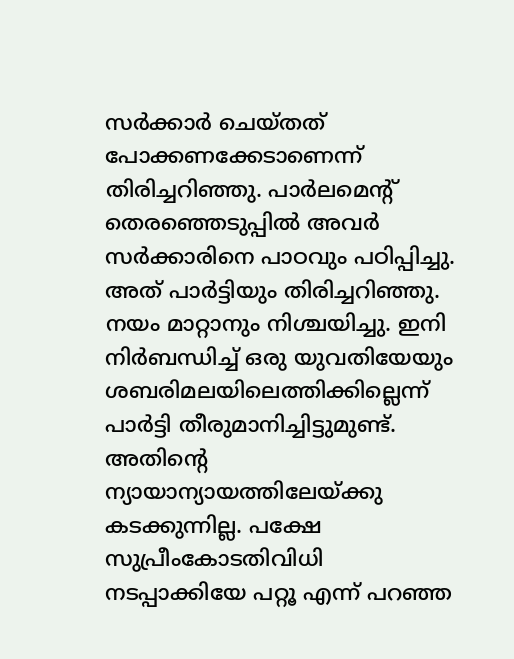സര്‍ക്കാര്‍ ചെയ്തത് പോക്കണക്കേടാണെന്ന് തിരിച്ചറിഞ്ഞു. പാര്‍ലമെന്റ് തെരഞ്ഞെടുപ്പില്‍ അവര്‍ സര്‍ക്കാരിനെ പാഠവും പഠിപ്പിച്ചു. അത് പാര്‍ട്ടിയും തിരിച്ചറിഞ്ഞു. നയം മാറ്റാനും നിശ്ചയിച്ചു. ഇനി നിര്‍ബന്ധിച്ച് ഒരു യുവതിയേയും ശബരിമലയിലെത്തിക്കില്ലെന്ന് പാര്‍ട്ടി തീരുമാനിച്ചിട്ടുമുണ്ട്. അതിന്റെ ന്യായാന്യായത്തിലേയ്‌ക്കു കടക്കുന്നില്ല. പക്ഷേ സുപ്രീംകോടതിവിധി നടപ്പാക്കിയേ പറ്റൂ എന്ന് പറഞ്ഞ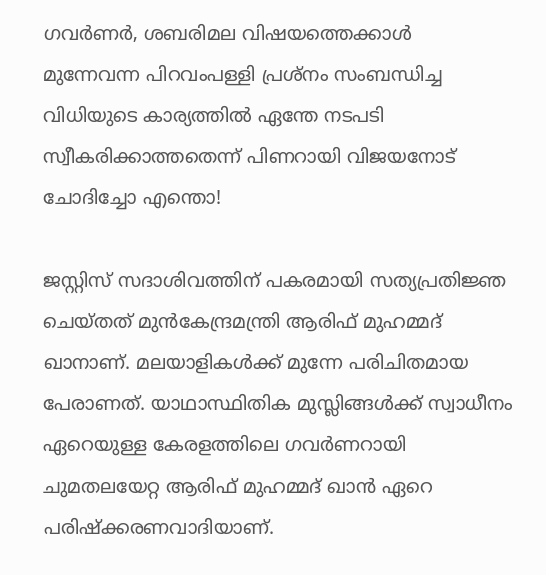ഗവര്‍ണര്‍, ശബരിമല വിഷയത്തെക്കാള്‍ മുന്നേവന്ന പിറവംപള്ളി പ്രശ്‌നം സംബന്ധിച്ച വിധിയുടെ കാര്യത്തില്‍ ഏന്തേ നടപടി സ്വീകരിക്കാത്തതെന്ന് പിണറായി വിജയനോട് ചോദിച്ചോ എന്തൊ!

ജസ്റ്റിസ് സദാശിവത്തിന് പകരമായി സത്യപ്രതിജ്ഞ ചെയ്തത് മുന്‍കേന്ദ്രമന്ത്രി ആരിഫ് മുഹമ്മദ് ഖാനാണ്. മലയാളികള്‍ക്ക് മുന്നേ പരിചിതമായ പേരാണത്. യാഥാസ്ഥിതിക മുസ്ലിങ്ങള്‍ക്ക് സ്വാധീനം ഏറെയുള്ള കേരളത്തിലെ ഗവര്‍ണറായി ചുമതലയേറ്റ ആരിഫ് മുഹമ്മദ് ഖാന്‍ ഏറെ പരിഷ്‌ക്കരണവാദിയാണ്.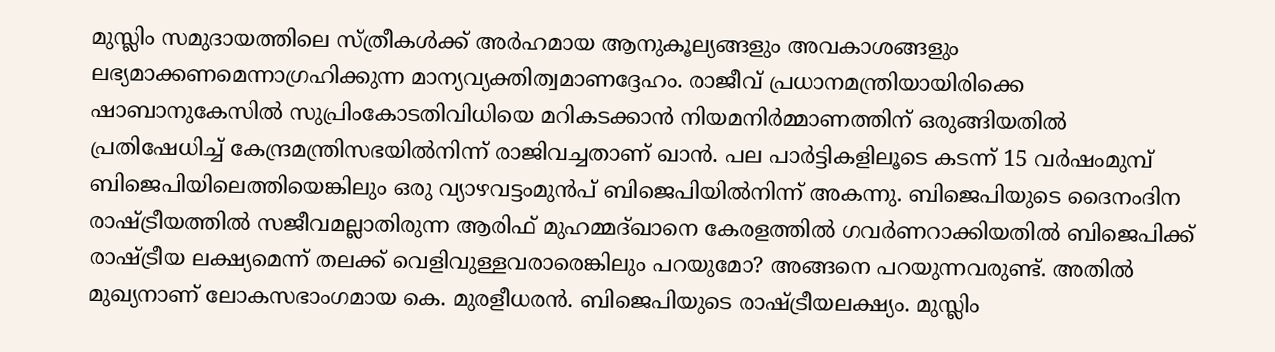മുസ്ലിം സമുദായത്തിലെ സ്ത്രീകള്‍ക്ക് അര്‍ഹമായ ആനുകൂല്യങ്ങളും അവകാശങ്ങളും ലഭ്യമാക്കണമെന്നാഗ്രഹിക്കുന്ന മാന്യവ്യക്തിത്വമാണദ്ദേഹം. രാജീവ് പ്രധാനമന്ത്രിയായിരിക്കെ ഷാബാനുകേസില്‍ സുപ്രിംകോടതിവിധിയെ മറികടക്കാന്‍ നിയമനിര്‍മ്മാണത്തിന് ഒരുങ്ങിയതില്‍ പ്രതിഷേധിച്ച് കേന്ദ്രമന്ത്രിസഭയില്‍നിന്ന് രാജിവച്ചതാണ് ഖാന്‍. പല പാര്‍ട്ടികളിലൂടെ കടന്ന് 15 വര്‍ഷംമുമ്പ് ബിജെപിയിലെത്തിയെങ്കിലും ഒരു വ്യാഴവട്ടംമുന്‍പ് ബിജെപിയില്‍നിന്ന് അകന്നു. ബിജെപിയുടെ ദൈനംദിന രാഷ്‌ട്രീയത്തില്‍ സജീവമല്ലാതിരുന്ന ആരിഫ് മുഹമ്മദ്ഖാനെ കേരളത്തില്‍ ഗവര്‍ണറാക്കിയതില്‍ ബിജെപിക്ക് രാഷ്‌ട്രീയ ലക്ഷ്യമെന്ന് തലക്ക് വെളിവുള്ളവരാരെങ്കിലും പറയുമോ? അങ്ങനെ പറയുന്നവരുണ്ട്. അതില്‍ മുഖ്യനാണ് ലോകസഭാംഗമായ കെ. മുരളീധരന്‍. ബിജെപിയുടെ രാഷ്‌ട്രീയലക്ഷ്യം. മുസ്ലിം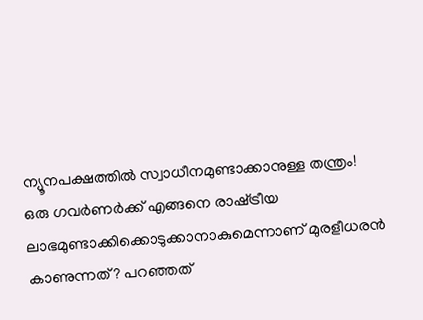ന്യൂനപക്ഷത്തില്‍ സ്വാധീനമുണ്ടാക്കാനുള്ള തന്ത്രം! ഒരു ഗവര്‍ണര്‍ക്ക് എങ്ങനെ രാഷ്‌ട്രീയ ലാഭമുണ്ടാക്കിക്കൊടുക്കാനാകുമെന്നാണ് മുരളീധരന്‍ കാണുന്നത്? പറഞ്ഞത്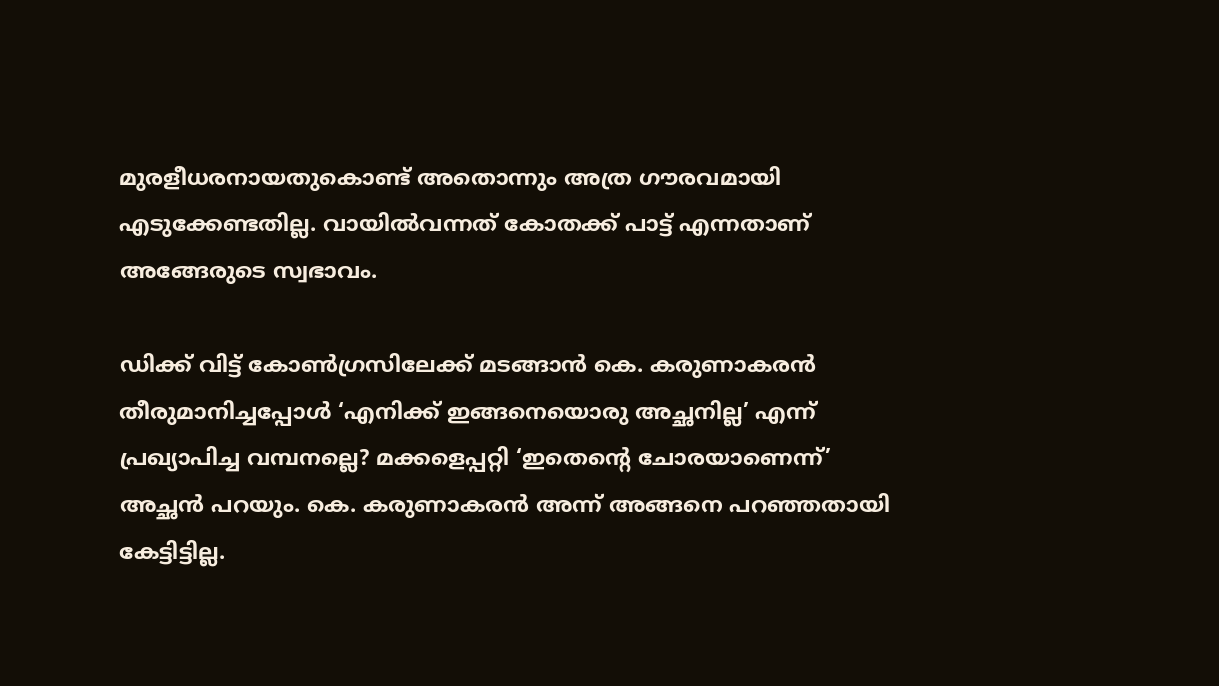മുരളീധരനായതുകൊണ്ട് അതൊന്നും അത്ര ഗൗരവമായി എടുക്കേണ്ടതില്ല. വായില്‍വന്നത് കോതക്ക് പാട്ട് എന്നതാണ് അങ്ങേരുടെ സ്വഭാവം.

ഡിക്ക് വിട്ട് കോണ്‍ഗ്രസിലേക്ക് മടങ്ങാന്‍ കെ. കരുണാകരന്‍ തീരുമാനിച്ചപ്പോള്‍ ‘എനിക്ക് ഇങ്ങനെയൊരു അച്ഛനില്ല’ എന്ന് പ്രഖ്യാപിച്ച വമ്പനല്ലെ? മക്കളെപ്പറ്റി ‘ഇതെന്റെ ചോരയാണെന്ന്’ അച്ഛന്‍ പറയും. കെ. കരുണാകരന്‍ അന്ന് അങ്ങനെ പറഞ്ഞതായി കേട്ടിട്ടില്ല.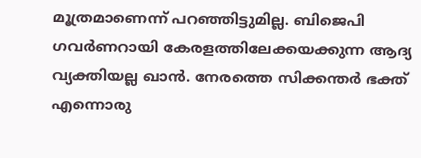മൂത്രമാണെന്ന് പറഞ്ഞിട്ടുമില്ല. ബിജെപി ഗവര്‍ണറായി കേരളത്തിലേക്കയക്കുന്ന ആദ്യ വ്യക്തിയല്ല ഖാന്‍. നേരത്തെ സിക്കന്തര്‍ ഭക്ത് എന്നൊരു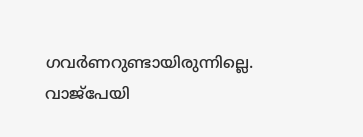ഗവര്‍ണറുണ്ടായിരുന്നില്ലെ. വാജ്‌പേയി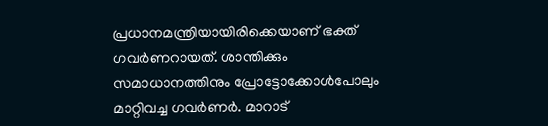പ്രധാനമന്ത്രിയായിരിക്കെയാണ് ഭക്ത് ഗവര്‍ണറായത്. ശാന്തിക്കും സമാധാനത്തിനും പ്രോട്ടോക്കോള്‍പോലും മാറ്റിവച്ച ഗവര്‍ണര്‍. മാറാട്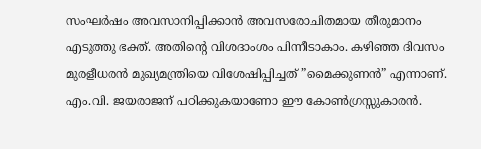സംഘര്‍ഷം അവസാനിപ്പിക്കാന്‍ അവസരോചിതമായ തീരുമാനം എടുത്തു ഭക്ത്. അതിന്റെ വിശദാംശം പിന്നീടാകാം. കഴിഞ്ഞ ദിവസം മുരളീധരന്‍ മുഖ്യമന്ത്രിയെ വിശേഷിപ്പിച്ചത് ”മൈക്കുണന്‍” എന്നാണ്. എം.വി. ജയരാജന് പഠിക്കുകയാണോ ഈ കോണ്‍ഗ്രസ്സുകാരന്‍.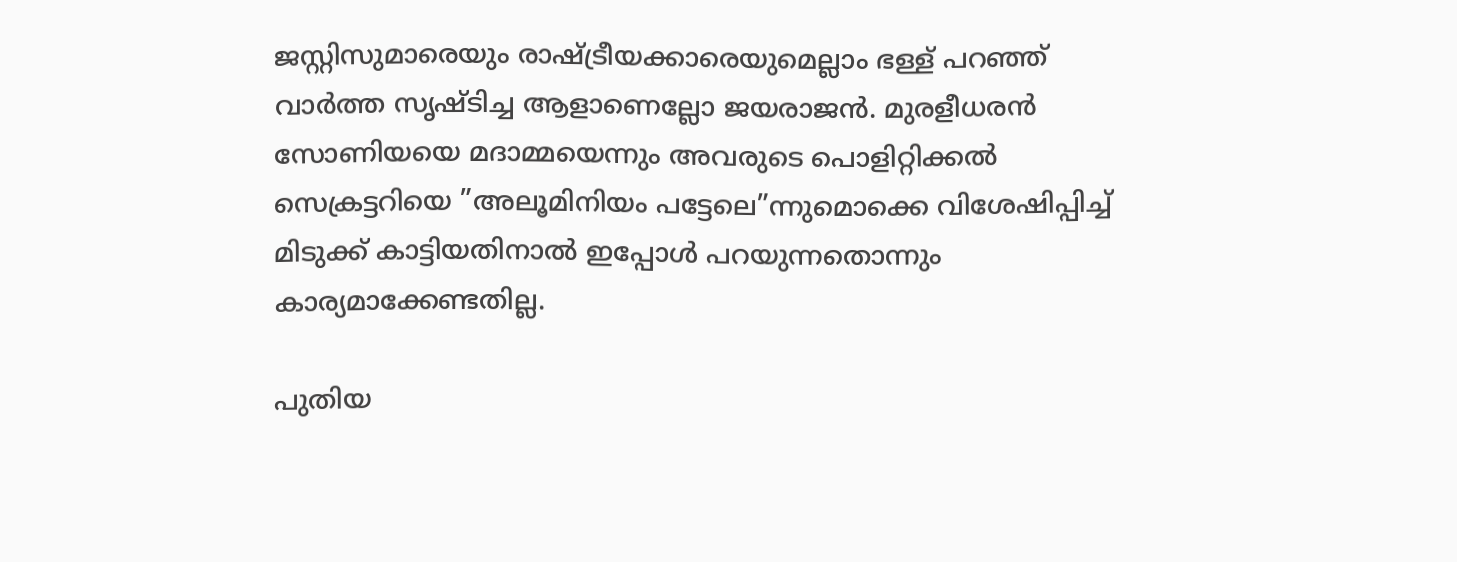ജസ്റ്റിസുമാരെയും രാഷ്‌ട്രീയക്കാരെയുമെല്ലാം ഭള്ള് പറഞ്ഞ് വാര്‍ത്ത സൃഷ്ടിച്ച ആളാണെല്ലോ ജയരാജന്‍. മുരളീധരന്‍ സോണിയയെ മദാമ്മയെന്നും അവരുടെ പൊളിറ്റിക്കല്‍ സെക്രട്ടറിയെ ”അലൂമിനിയം പട്ടേലെ”ന്നുമൊക്കെ വിശേഷിപ്പിച്ച് മിടുക്ക് കാട്ടിയതിനാല്‍ ഇപ്പോള്‍ പറയുന്നതൊന്നും കാര്യമാക്കേണ്ടതില്ല.

പുതിയ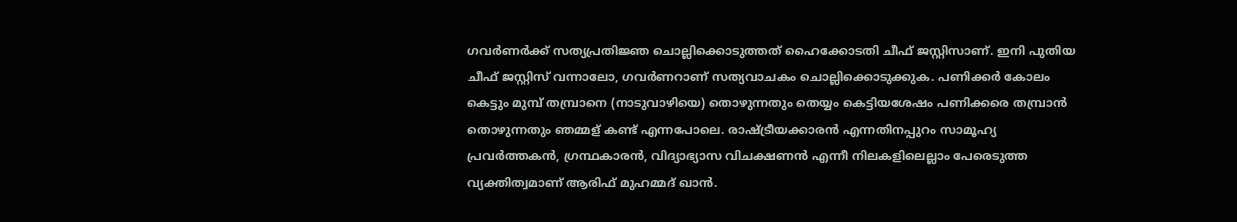ഗവര്‍ണര്‍ക്ക് സത്യപ്രതിജ്ഞ ചൊല്ലിക്കൊടുത്തത് ഹൈക്കോടതി ചീഫ് ജസ്റ്റിസാണ്. ഇനി പുതിയ ചീഫ് ജസ്റ്റിസ് വന്നാലോ, ഗവര്‍ണറാണ് സത്യവാചകം ചൊല്ലിക്കൊടുക്കുക. പണിക്കര്‍ കോലം കെട്ടും മുമ്പ് തമ്പ്രാനെ (നാടുവാഴിയെ) തൊഴുന്നതും തെയ്യം കെട്ടിയശേഷം പണിക്കരെ തമ്പ്രാന്‍ തൊഴുന്നതും ഞമ്മള് കണ്ട് എന്നപോലെ. രാഷ്‌ട്രീയക്കാരന്‍ എന്നതിനപ്പുറം സാമൂഹ്യ പ്രവര്‍ത്തകന്‍, ഗ്രന്ഥകാരന്‍, വിദ്യാഭ്യാസ വിചക്ഷണന്‍ എന്നീ നിലകളിലെല്ലാം പേരെടുത്ത വ്യക്തിത്വമാണ് ആരിഫ് മുഹമ്മദ് ഖാന്‍.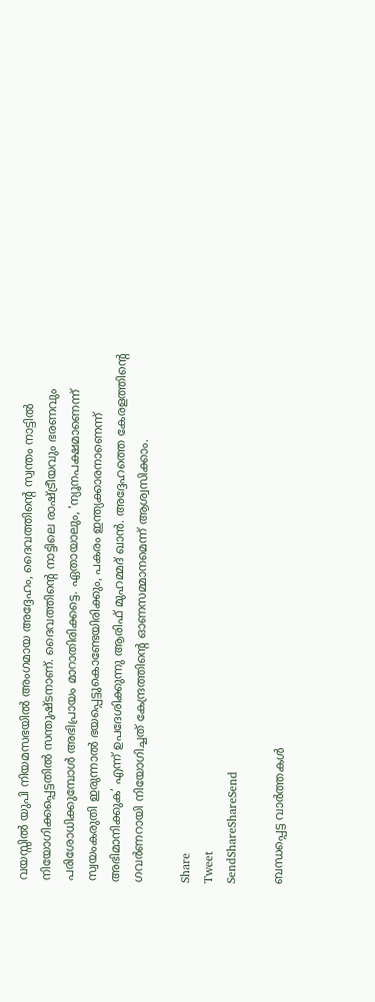വയസ്സില്‍ യുപി നിയമസഭയില്‍ അംഗമായ അദ്ദേഹം, ദൈവത്തിന്റെ സ്വന്തം നാട്ടില്‍ നിയോഗിക്കപ്പെട്ടതില്‍ സന്തുഷ്ടനാണ്. ദൈവത്തിന്റെ നാട്ടിലെ രാഷ്‌ട്രീയവും ഭരണവും പരിശോധിക്കുമ്പോള്‍ അഭിപ്രായം മാറാതിരിക്കട്ടെ. ഏതായാലും, ‘ന്യൂനപക്ഷമാണെന്ന് സ്വയംകരുതി ഇരുന്നാല്‍ ഭയപ്പെട്ടുകൊണ്ടേയിരിക്കും, പകരം ഇന്ത്യക്കാരനാണെന്ന് അഭിമാനിക്കുക’ എന്ന് ഉപദേശിക്കുന്നു ആരിഫ് മുഹമ്മദ് ഖാന്‍. അദ്ദേഹത്തെ കേരളത്തിന്റെ ഗവര്‍ണറായി നിയോഗിച്ചത് കേന്ദ്രത്തിന്റെ ഓണസമ്മാനമെന്ന് ആശ്വസിക്കാം.

Share
Tweet
SendShareShareSend

ബന്ധപ്പെട്ട വാര്‍ത്തകള്‍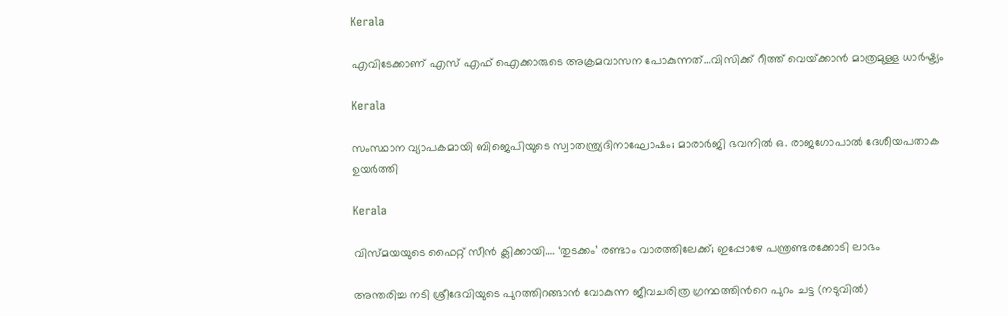Kerala

എവിടേക്കാണ് എസ് എഫ് ഐക്കാരുടെ അക്രമവാസന പോകുന്നത്…വിസിക്ക് റീത്ത് വെയ്‌ക്കാന്‍ മാത്രമുള്ള ധാര്‍ഷ്ട്യം

Kerala

സംസ്ഥാന വ്യാപകമായി ബിജെപിയുടെ സ്വാതന്ത്ര്യദിനാഘോഷം; മാരാർജി ഭവനിൽ ഒ. രാജഗോപാൽ ദേശീയപതാക ഉയർത്തി

Kerala

വിസ്‍മയയുടെ ഫൈറ്റ് സീന്‍ ക്ലിക്കായി…. ‘തുടക്കം’ രണ്ടാം വാരത്തിലേക്ക്; ഇപ്പോഴേ പന്ത്രണ്ടരക്കോടി ലാഭം

അന്തരിച്ച നടി ശ്രീദേവിയുടെ പുറത്തിറങ്ങാന്‍ വോകുന്ന ജീവചരിത്ര ഗ്രന്ഥത്തിന്‍റെ പുറം ചട്ട (നടുവില്‍)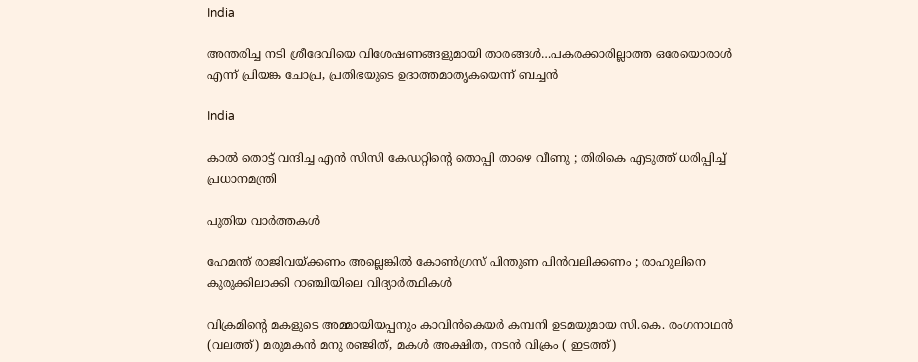India

അന്തരിച്ച നടി ശ്രീദേവിയെ വിശേഷണങ്ങളുമായി താരങ്ങള്‍…പകരക്കാരില്ലാത്ത ഒരേയൊരാള്‍ എന്ന് പ്രിയങ്ക ചോപ്ര, പ്രതിഭയുടെ ഉദാത്തമാതൃകയെന്ന് ബച്ചന്‍

India

കാൽ തൊട്ട് വന്ദിച്ച എൻ സിസി കേഡറ്റിന്റെ തൊപ്പി താഴെ വീണു ; തിരികെ എടുത്ത് ധരിപ്പിച്ച് പ്രധാനമന്ത്രി

പുതിയ വാര്‍ത്തകള്‍

ഹേമന്ത് രാജിവയ്‌ക്കണം അല്ലെങ്കിൽ കോൺഗ്രസ് പിന്തുണ പിൻവലിക്കണം ; രാഹുലിനെ കുരുക്കിലാക്കി റാഞ്ചിയിലെ വിദ്യാർത്ഥികൾ

വിക്രമിന്‍റെ മകളുടെ അമ്മായിയപ്പനും കാവിന്‍കെയര്‍ കമ്പനി ഉടമയുമായ സി.കെ. രംഗനാഥന്‍ (വലത്ത്) മരുമകന്‍ മനു രഞ്ജിത്, മകള്‍ അക്ഷിത, നടന്‍ വിക്രം ( ഇടത്ത്)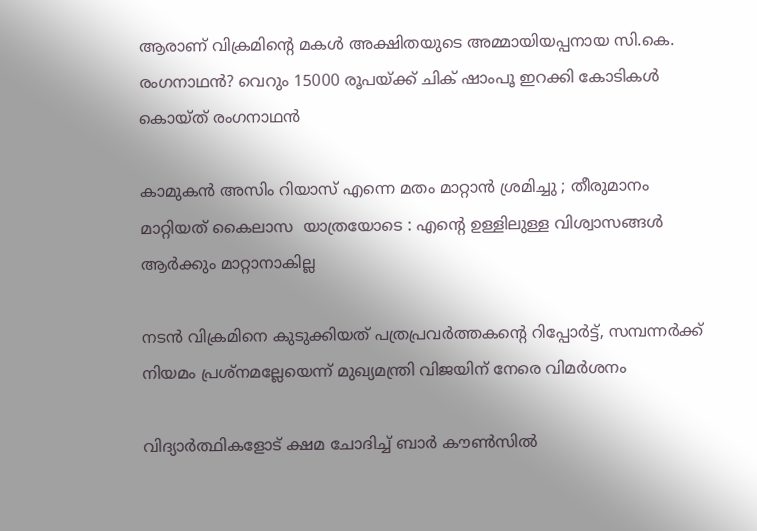ആരാണ് വിക്രമിന്റെ മകള്‍ അക്ഷിതയുടെ അമ്മായിയപ്പനായ സി.കെ. രംഗനാഥന്‍? വെറും 15000 രൂപയ്‌ക്ക് ചിക് ഷാംപൂ ഇറക്കി കോടികള്‍ കൊയ്ത് രംഗനാഥന്‍

കാമുകൻ അസിം റിയാസ് എന്നെ മതം മാറ്റാൻ ശ്രമിച്ചു ; തീരുമാനം മാറ്റിയത് കൈലാസ  യാത്രയോടെ : എന്റെ ഉള്ളിലുള്ള വിശ്വാസങ്ങൾ ആർക്കും മാറ്റാനാകില്ല

നടന്‍ വിക്രമിനെ കുടുക്കിയത് പത്രപ്രവര്‍ത്തകന്റെ റിപ്പോര്‍ട്ട്, സമ്പന്നര്‍ക്ക് നിയമം പ്രശ്നമല്ലേയെന്ന് മുഖ്യമന്ത്രി വിജയിന് നേരെ വിമര്‍ശനം

വിദ്യാര്‍ത്ഥികളോട് ക്ഷമ ചോദിച്ച് ബാര്‍ കൗണ്‍സില്‍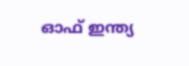ഓഫ് ഇന്ത്യ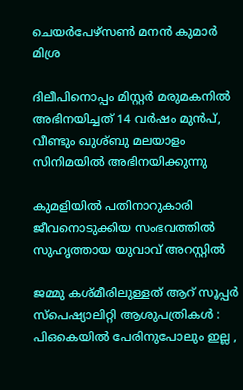ചെയര്‍പേഴ്സണ്‍ മനന്‍ കുമാര്‍ മിശ്ര

ദിലീപിനൊപ്പം മിസ്റ്റര്‍ മരുമകനില്‍ അഭിനയിച്ചത് 14 വര്‍ഷം മുന്‍പ്, വീണ്ടും ഖുശ്ബു മലയാളം സിനിമയില്‍ അഭിനയിക്കുന്നു

കുമളിയില്‍ പതിനാറുകാരി ജീവനൊടുക്കിയ സംഭവത്തില്‍ സുഹൃത്തായ യുവാവ് അറസ്റ്റില്‍

ജമ്മു കശ്മീരിലുള്ളത് ആറ് സൂപ്പർ സ്പെഷ്യാലിറ്റി ആശുപത്രികൾ : പിഒകെയിൽ പേരിനുപോലും ഇല്ല ,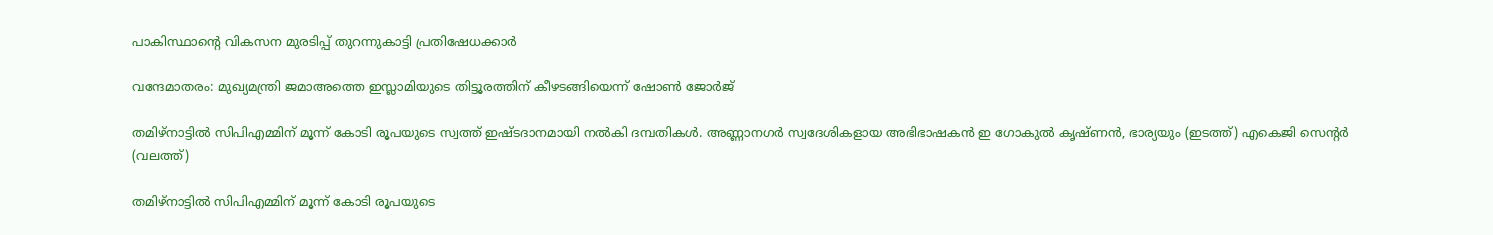പാകിസ്ഥാന്റെ വികസന മുരടിപ്പ് തുറന്നുകാട്ടി പ്രതിഷേധക്കാർ

വന്ദേമാതരം: മുഖ്യമന്ത്രി ജമാഅത്തെ ഇസ്ലാമിയുടെ തിട്ടൂരത്തിന് കീഴടങ്ങിയെന്ന് ഷോണ്‍ ജോര്‍ജ്

തമിഴ്നാട്ടില്‍ സിപിഎമ്മിന് മൂന്ന് കോടി രൂപയുടെ സ്വത്ത് ഇഷ്ടദാനമായി നല്‍കി ദമ്പതികള്‍. അണ്ണാനഗര്‍ സ്വദേശികളായ അഭിഭാഷകന്‍ ഇ ഗോകുല്‍ കൃഷ്ണന്‍, ഭാര്യയും (ഇടത്ത്) എകെജി സെന്‍റര്‍ (വലത്ത്)

തമിഴ്നാട്ടില്‍ സിപിഎമ്മിന് മൂന്ന് കോടി രൂപയുടെ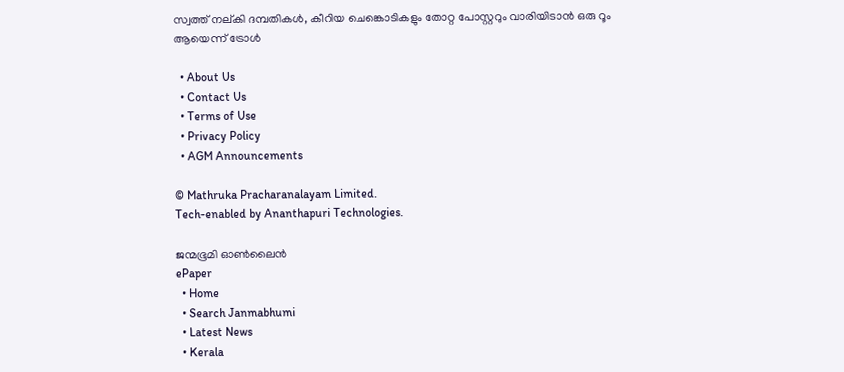സ്വത്ത് നല‍്കി ദമ്പതികള്‍, കീറിയ ചെങ്കൊടികളും തോറ്റ പോസ്റ്ററും വാരിയിടാൻ ഒരു റൂം ആയെന്ന് ട്രോള്‍

  • About Us
  • Contact Us
  • Terms of Use
  • Privacy Policy
  • AGM Announcements

© Mathruka Pracharanalayam Limited.
Tech-enabled by Ananthapuri Technologies.

ജന്മഭൂമി ഓണ്‍ലൈന്‍
ePaper
  • Home
  • Search Janmabhumi
  • Latest News
  • Kerala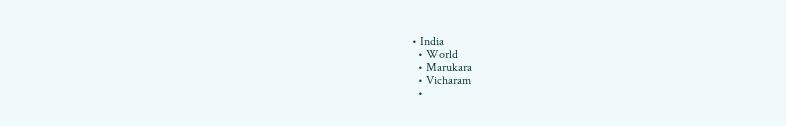• India
  • World
  • Marukara
  • Vicharam
  •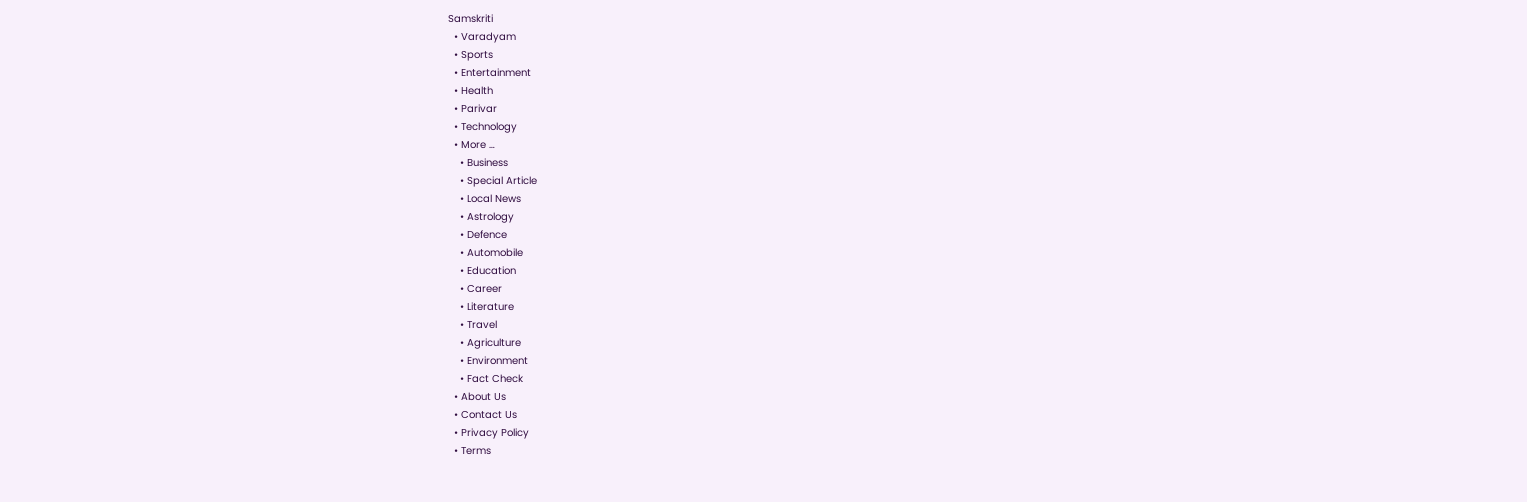Samskriti
  • Varadyam
  • Sports
  • Entertainment
  • Health
  • Parivar
  • Technology
  • More …
    • Business
    • Special Article
    • Local News
    • Astrology
    • Defence
    • Automobile
    • Education
    • Career
    • Literature
    • Travel
    • Agriculture
    • Environment
    • Fact Check
  • About Us
  • Contact Us
  • Privacy Policy
  • Terms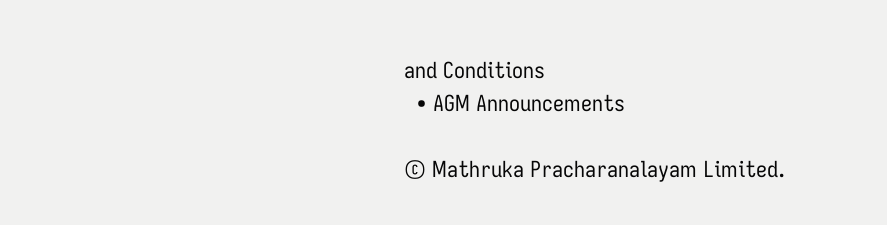and Conditions
  • AGM Announcements

© Mathruka Pracharanalayam Limited.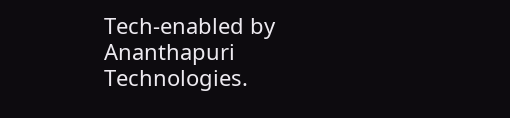Tech-enabled by Ananthapuri Technologies.